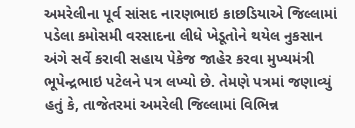અમરેલીના પૂર્વ સાંસદ નારણભાઇ કાછડિયાએ જિલ્લામાં પડેલા કમોસમી વરસાદના લીધે ખેડૂતોને થયેલ નુકસાન અંગે સર્વે કરાવી સહાય પેકેજ જાહેર કરવા મુખ્યમંત્રી ભૂપેન્દ્રભાઇ પટેલને પત્ર લખ્યો છે. તેમણે પત્રમાં જણાવ્યું હતું કે, તાજેતરમાં અમરેલી જિલ્લામાં વિભિન્ન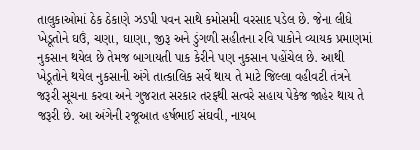તાલુકાઓમાં ઠેક ઠેકાણે ઝડપી પવન સાથે કમોસમી વરસાદ પડેલ છે. જેના લીધે ખેડૂતોને ઘઉં, ચણા, ઘાણા, જીરૂ અને ડુંગળી સહીતના રવિ પાકોને વ્યાયક પ્રમાણમાં નુકસાન થયેલ છે તેમજ બાગાયતી પાક કેરીને પણ નુકસાન પહોંચેલ છે. આથી ખેડૂતોને થયેલ નુકસાની અંગે તાત્કાલિક સર્વે થાય તે માટે જિલ્લા વહીવટી તંત્રને જરૂરી સૂચના કરવા અને ગુજરાત સરકાર તરફથી સત્વરે સહાય પેકેજ જાહેર થાય તે જરૂરી છે. આ અંગેની રજૂઆત હર્ષભાઈ સંઘવી, નાયબ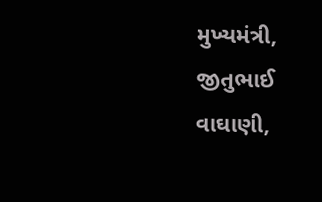મુખ્યમંત્રી, જીતુભાઈ વાઘાણી,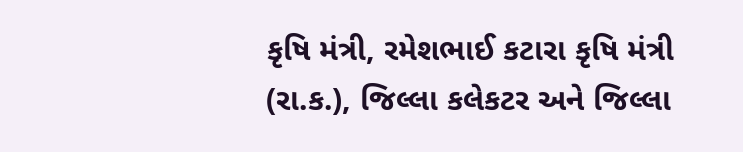કૃષિ મંત્રી, રમેશભાઈ કટારા કૃષિ મંત્રી (રા.ક.), જિલ્લા કલેકટર અને જિલ્લા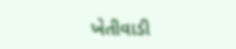ખેતીવાડી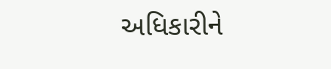અધિકારીને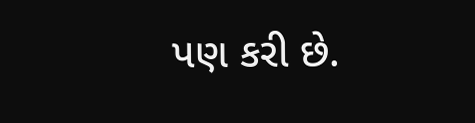પણ કરી છે.